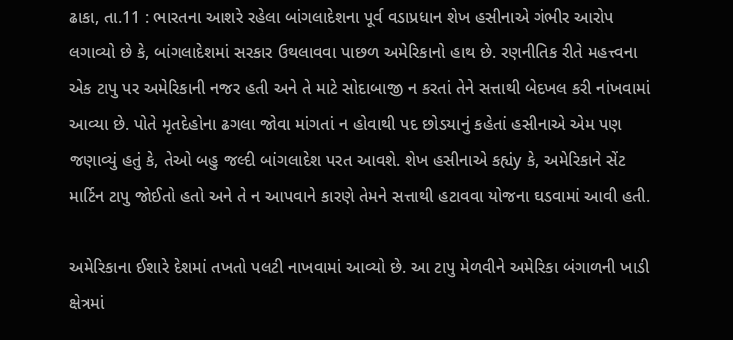ઢાકા, તા.11 : ભારતના આશરે રહેલા બાંગલાદેશના પૂર્વ વડાપ્રધાન શેખ હસીનાએ ગંભીર આરોપ લગાવ્યો છે કે, બાંગલાદેશમાં સરકાર ઉથલાવવા પાછળ અમેરિકાનો હાથ છે. રણનીતિક રીતે મહત્ત્વના એક ટાપુ પર અમેરિકાની નજર હતી અને તે માટે સોદાબાજી ન કરતાં તેને સત્તાથી બેદખલ કરી નાંખવામાં આવ્યા છે. પોતે મૃતદેહોના ઢગલા જોવા માંગતાં ન હોવાથી પદ છોડયાનું કહેતાં હસીનાએ એમ પણ જણાવ્યું હતું કે, તેઓ બહુ જલ્દી બાંગલાદેશ પરત આવશે. શેખ હસીનાએ કહ્યંy કે, અમેરિકાને સેંટ માર્ટિન ટાપુ જોઈતો હતો અને તે ન આપવાને કારણે તેમને સત્તાથી હટાવવા યોજના ઘડવામાં આવી હતી.

અમેરિકાના ઈશારે દેશમાં તખતો પલટી નાખવામાં આવ્યો છે. આ ટાપુ મેળવીને અમેરિકા બંગાળની ખાડી ક્ષેત્રમાં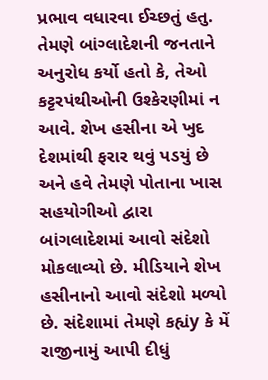પ્રભાવ વધારવા ઈચ્છતું હતુ. તેમણે બાંગ્લાદેશની જનતાને અનુરોધ કર્યો હતો કે, તેઓ કટ્ટરપંથીઓની ઉશ્કેરણીમાં ન આવે. શેખ હસીના એ ખુદ દેશમાંથી ફરાર થવું પડયું છે અને હવે તેમણે પોતાના ખાસ સહયોગીઓ દ્વારા બાંગલાદેશમાં આવો સંદેશો મોકલાવ્યો છે. મીડિયાને શેખ હસીનાનો આવો સંદેશો મળ્યો છે. સંદેશામાં તેમણે કહ્યંy કે મેં રાજીનામું આપી દીધું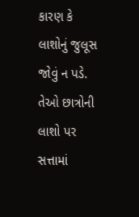કારણ કે લાશોનું જુલૂસ જોવું ન પડે. તેઓ છાત્રોની લાશો પર સત્તામાં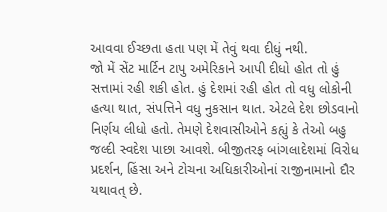આવવા ઈચ્છતા હતા પણ મેં તેવું થવા દીધું નથી.
જો મેં સેંટ માર્ટિન ટાપુ અમેરિકાને આપી દીધો હોત તો હું સત્તામાં રહી શકી હોત. હું દેશમાં રહી હોત તો વધુ લોકોની હત્યા થાત, સંપત્તિને વધુ નુકસાન થાત. એટલે દેશ છોડવાનો નિર્ણય લીધો હતો. તેમણે દેશવાસીઓને કહ્યું કે તેઓ બહુ જલ્દી સ્વદેશ પાછા આવશે. બીજીતરફ બાંગલાદેશમાં વિરોધ પ્રદર્શન, હિંસા અને ટોચના અધિકારીઓનાં રાજીનામાનો દૌર યથાવત્ છે.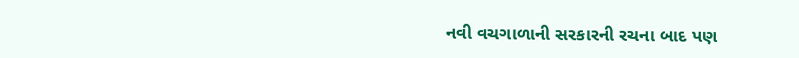નવી વચગાળાની સરકારની રચના બાદ પણ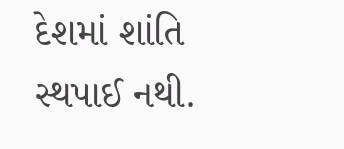દેશમાં શાંતિ સ્થપાઈ નથી.